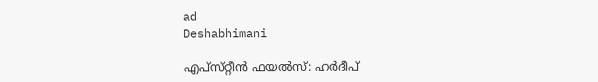ad
Deshabhimani

എപ്‌സ്‌റ്റീൻ ഫയൽസ്‌: ഹർദീപ്‌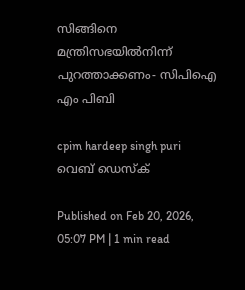സിങ്ങിനെ മന്ത്രിസഭയിൽനിന്ന്‌ പുറത്താക്കണം- സിപിഐ എം പിബി

cpim hardeep singh puri
വെബ് ഡെസ്ക്

Published on Feb 20, 2026, 05:07 PM | 1 min read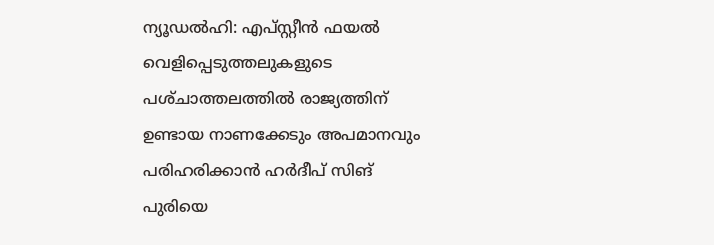ന്യൂഡൽഹി: എപ്‌സ്റ്റീൻ ഫയൽ വെളിപ്പെടുത്തലുകളുടെ പശ്‌ചാത്തലത്തിൽ രാജ്യത്തിന്‌ ഉണ്ടായ നാണക്കേടും അപമാനവും പരിഹരിക്കാൻ ഹർദീപ് സിങ്‌ പുരിയെ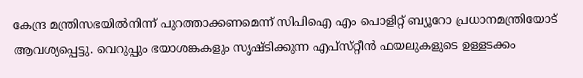കേന്ദ്ര മന്ത്രിസഭയിൽനിന്ന് പുറത്താക്കണമെന്ന് സിപിഐ എം പൊളിറ്റ് ബ്യൂറോ പ്രധാനമന്ത്രിയോട് ആവശ്യപ്പെട്ടു. വെറുപ്പും ഭയാശങ്കകളും സൃഷ്ടിക്കുന്ന എപ്‌സ്‌റ്റീൻ ഫയലുകളുടെ ഉള്ളടക്കം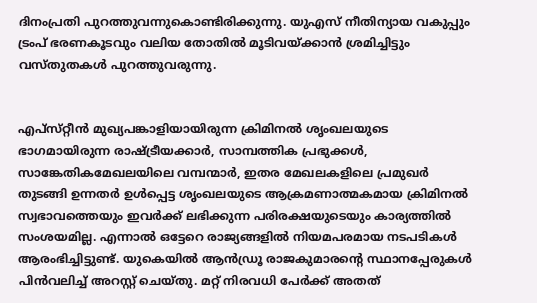ദിനംപ്രതി പുറത്തുവന്നുകൊണ്ടിരിക്കുന്നു. യുഎസ് നീതിന്യായ വകുപ്പും ട്രംപ് ഭരണകൂടവും വലിയ തോതിൽ മൂടിവയ്ക്കാൻ ശ്രമിച്ചിട്ടും വസ്തുതകൾ പുറത്തുവരുന്നു.


എപ്‌സ്‌റ്റീൻ മുഖ്യപങ്കാളിയായിരുന്ന ക്രിമിനൽ ശൃംഖലയുടെ ഭാഗമായിരുന്ന രാഷ്ട്രീയക്കാർ, സാമ്പത്തിക പ്രഭുക്കൾ, സാങ്കേതികമേഖലയിലെ വമ്പന്മാർ, ഇതര മേഖലകളിലെ പ്രമുഖർ തുടങ്ങി ഉന്നതർ ഉൾപ്പെട്ട ശൃംഖലയുടെ ആക്രമണാത്മകമായ ക്രിമിനൽ സ്വഭാവത്തെയും ഇവർക്ക്‌ ലഭിക്കുന്ന പരിരക്ഷയുടെയും കാര്യത്തിൽ സംശയമില്ല. എന്നാൽ ഒട്ടേറെ രാജ്യങ്ങളിൽ നിയമപരമായ നടപടികൾ ആരംഭിച്ചിട്ടുണ്ട്. യുകെയിൽ ആൻഡ്രൂ രാജകുമാരന്റെ സ്ഥാനപ്പേരുകൾ പിൻവലിച്ച്‌ അറസ്റ്റ് ചെയ്തു. മറ്റ് നിരവധി പേർക്ക് അതത്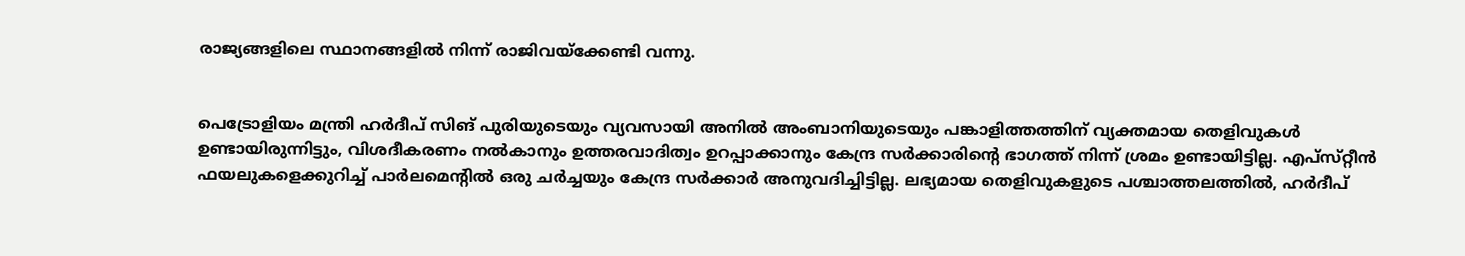രാജ്യങ്ങളിലെ സ്ഥാനങ്ങളിൽ നിന്ന് രാജിവയ്ക്കേണ്ടി വന്നു.


പെട്രോളിയം മന്ത്രി ഹർദീപ് സിങ്‌ പുരിയുടെയും വ്യവസായി അനിൽ അംബാനിയുടെയും പങ്കാളിത്തത്തിന് വ്യക്തമായ തെളിവുകൾ ഉണ്ടായിരുന്നിട്ടും, വിശദീകരണം നൽകാനും ഉത്തരവാദിത്വം ഉറപ്പാക്കാനും കേന്ദ്ര സർക്കാരിന്റെ ഭാഗത്ത് നിന്ന് ശ്രമം ഉണ്ടായിട്ടില്ല. എപ്‌സ്‌റ്റീൻ ഫയലുകളെക്കുറിച്ച് പാർലമെന്റിൽ ഒരു ചർച്ചയും കേന്ദ്ര സർക്കാർ അനുവദിച്ചിട്ടില്ല. ലഭ്യമായ തെളിവുകളുടെ പശ്ചാത്തലത്തിൽ, ഹർദീപ്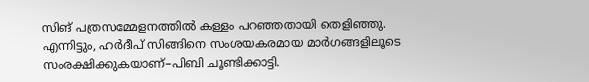സിങ്‌ പത്രസമ്മേളനത്തിൽ കള്ളം പറഞ്ഞതായി തെളിഞ്ഞു. എന്നിട്ടും, ഹർദീപ് സിങ്ങിനെ സംശയകരമായ മാർഗങ്ങളിലൂടെ സംരക്ഷിക്കുകയാണ്–പിബി ചൂണ്ടിക്കാട്ടി.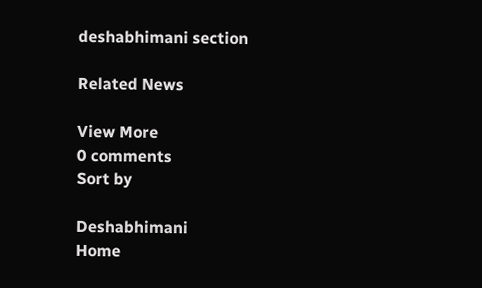deshabhimani section

Related News

View More
0 comments
Sort by

Deshabhimani
Home